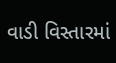વાડી વિસ્તારમાં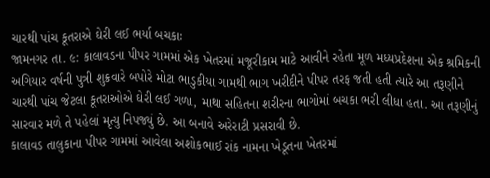ચારથી પાંચ કૂતરાએ ઘેરી લઈ ભર્યા બચકાઃ
જામનગર તા. ૯: કાલાવડના પીપર ગામમાં એક ખેતરમાં મજૂરીકામ માટે આવીને રહેતા મૂળ મધ્યપ્રદેશના એક શ્રમિકની અગિયાર વર્ષની પુત્રી શુક્રવારે બપોરે મોટા ભાડુકીયા ગામથી ભાગ ખરીદીને પીપર તરફ જતી હતી ત્યારે આ તરૂણીને ચારથી પાંચ જેટલા કૂતરાઓએ ઘેરી લઈ ગળા, માથા સહિતના શરીરના ભાગોમાં બચકા ભરી લીધા હતા. આ તરૂણીનું સારવાર મળે તે પહેલાં મૃત્યુ નિપજ્યું છે. આ બનાવે અરેરાટી પ્રસરાવી છે.
કાલાવડ તાલુકાના પીપર ગામમાં આવેલા અશોકભાઈ રાંક નામના ખેડૂતના ખેતરમાં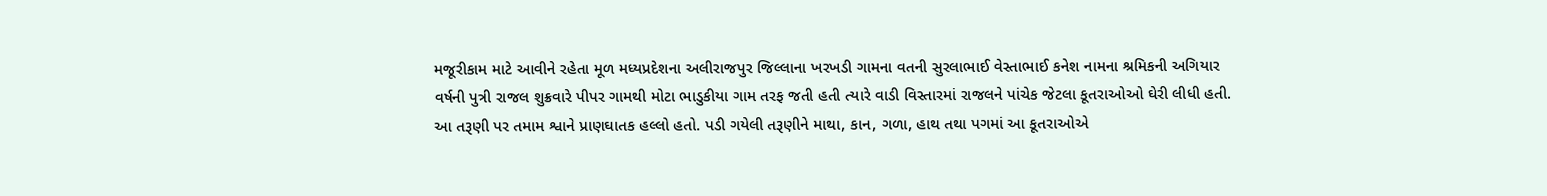મજૂરીકામ માટે આવીને રહેતા મૂળ મધ્યપ્રદેશના અલીરાજપુર જિલ્લાના ખરખડી ગામના વતની સુરલાભાઈ વેસ્તાભાઈ કનેશ નામના શ્રમિકની અગિયાર વર્ષની પુત્રી રાજલ શુક્રવારે પીપર ગામથી મોટા ભાડુકીયા ગામ તરફ જતી હતી ત્યારે વાડી વિસ્તારમાં રાજલને પાંચેક જેટલા કૂતરાઓઓ ઘેરી લીધી હતી.
આ તરૂણી પર તમામ શ્વાને પ્રાણઘાતક હલ્લો હતો. પડી ગયેલી તરૂણીને માથા, કાન, ગળા, હાથ તથા પગમાં આ કૂતરાઓએ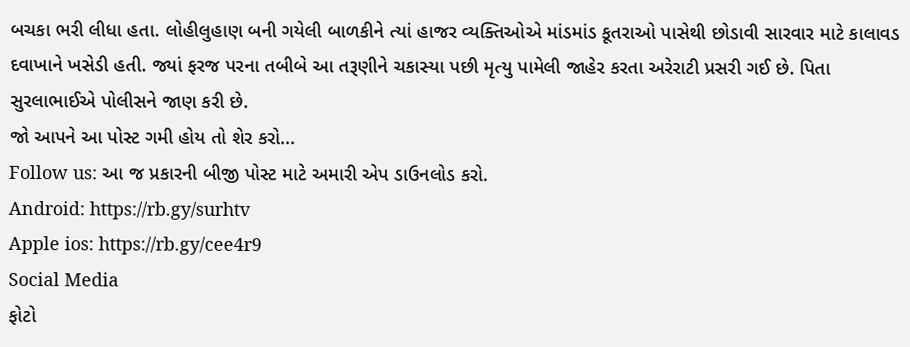બચકા ભરી લીધા હતા. લોહીલુહાણ બની ગયેલી બાળકીને ત્યાં હાજર વ્યક્તિઓએ માંડમાંડ કૂતરાઓ પાસેથી છોડાવી સારવાર માટે કાલાવડ દવાખાને ખસેડી હતી. જ્યાં ફરજ પરના તબીબે આ તરૂણીને ચકાસ્યા પછી મૃત્યુ પામેલી જાહેર કરતા અરેરાટી પ્રસરી ગઈ છે. પિતા સુરલાભાઈએ પોલીસને જાણ કરી છે.
જો આપને આ પોસ્ટ ગમી હોય તો શેર કરો...
Follow us: આ જ પ્રકારની બીજી પોસ્ટ માટે અમારી એપ ડાઉનલોડ કરો.
Android: https://rb.gy/surhtv
Apple ios: https://rb.gy/cee4r9
Social Media
ફોટો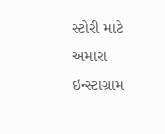સ્ટોરી માટે અમારા ઇન્સ્ટાગ્રામ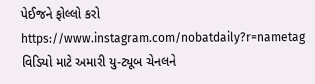પેઈજને ફોલ્લો કરો
https://www.instagram.com/nobatdaily?r=nametag
વિડિયો માટે અમારી યુ-ટ્યૂબ ચેનલને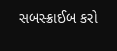સબસ્ક્રાઈબ કરો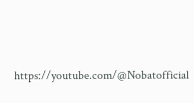https://youtube.com/@Nobatofficial